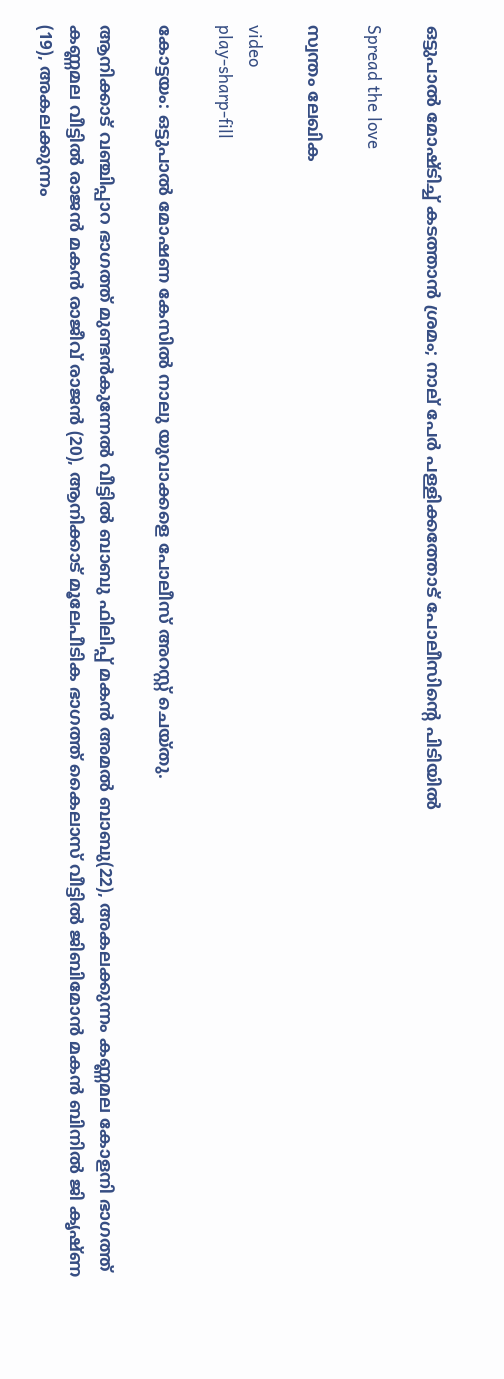ഒട്ടുപാൽ മോഷ്ടിച്ച് കടത്താന്‍ ശ്രമം; നാല് പേർ പള്ളിക്കത്തോട് പോലീസിൻ്റെ പിടിയിൽ

Spread the love

സ്വന്തം ലേഖിക

video
play-sharp-fill

കോട്ടയം: ഒട്ടുപാൽ മോഷണ കേസിൽ നാലു യുവാക്കളെ പോലീസ് അറസ്റ്റ് ചെയ്തു.

ആനിക്കാട് വഞ്ചിപ്പാറ ഭാഗത്ത് മുണ്ടൻകുന്നേൽ വീട്ടിൽ ബാബു ഫിലിപ്പ് മകൻ അമൽ ബാബു(22), അകലക്കുന്നം കണ്ണമല കോളനി ഭാഗത്ത് കണ്ണമല വീട്ടിൽ രാജൻ മകൻ രാജീവ് രാജൻ (20), ആനിക്കാട് മൂലേപീടിക ഭാഗത്ത് കൈലാസ് വീട്ടിൽ ജിബിമോൻ മകൻ ബിനിൽ ജി കൃഷ്ണ (19), അകലക്കുന്നം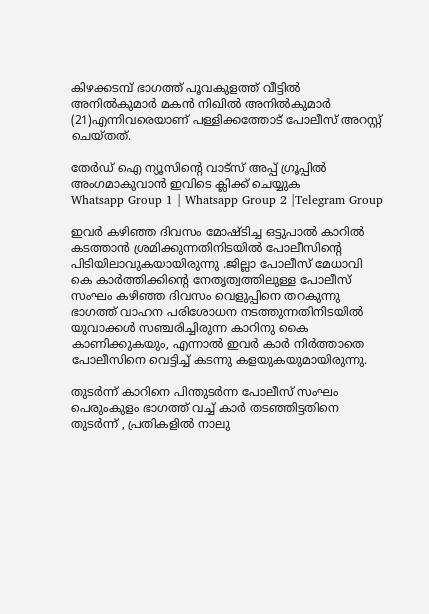കിഴക്കടമ്പ് ഭാഗത്ത് പൂവകുളത്ത് വീട്ടിൽ അനിൽകുമാർ മകൻ നിഖിൽ അനിൽകുമാർ (21)എന്നിവരെയാണ് പള്ളിക്കത്തോട് പോലീസ് അറസ്റ്റ് ചെയ്തത്.

തേർഡ് ഐ ന്യൂസിന്റെ വാട്സ് അപ്പ് ഗ്രൂപ്പിൽ അംഗമാകുവാൻ ഇവിടെ ക്ലിക്ക് ചെയ്യുക
Whatsapp Group 1 | Whatsapp Group 2 |Telegram Group

ഇവര്‍ കഴിഞ്ഞ ദിവസം മോഷ്ടിച്ച ഒട്ടുപാല്‍ കാറില്‍ കടത്താന്‍ ശ്രമിക്കുന്നതിനിടയില്‍ പോലീസിന്റെ പിടിയിലാവുകയായിരുന്നു .ജില്ലാ പോലീസ് മേധാവി കെ കാർത്തിക്കിന്റെ നേതൃത്വത്തിലുള്ള പോലീസ് സംഘം കഴിഞ്ഞ ദിവസം വെളുപ്പിനെ തറകുന്നു ഭാഗത്ത്‌ വാഹന പരിശോധന നടത്തുന്നതിനിടയിൽ യുവാക്കൾ സഞ്ചരിച്ചിരുന്ന കാറിനു കൈ കാണിക്കുകയും, എന്നാൽ ഇവർ കാർ നിർത്താതെ പോലീസിനെ വെട്ടിച്ച് കടന്നു കളയുകയുമായിരുന്നു.

തുടർന്ന് കാറിനെ പിന്തുടർന്ന പോലീസ് സംഘം പെരുംകുളം ഭാഗത്ത് വച്ച് കാർ തടഞ്ഞിട്ടതിനെ തുടര്‍ന്ന് , പ്രതികളിൽ നാലു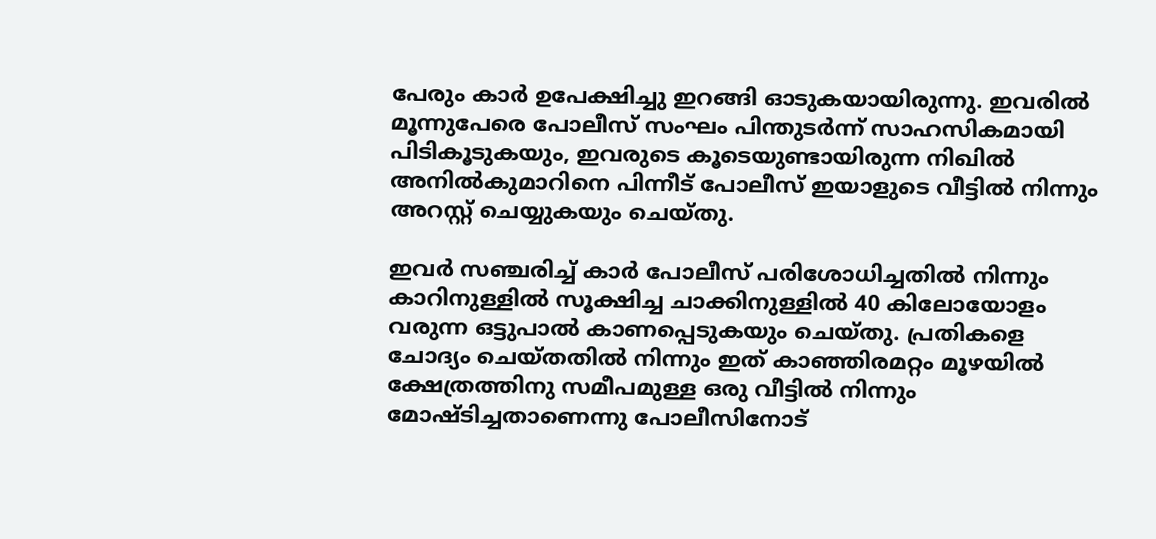പേരും കാര്‍ ഉപേക്ഷിച്ചു ഇറങ്ങി ഓടുകയായിരുന്നു. ഇവരില്‍ മൂന്നുപേരെ പോലീസ് സംഘം പിന്തുടര്‍ന്ന് സാഹസികമായി പിടികൂടുകയും, ഇവരുടെ കൂടെയുണ്ടായിരുന്ന നിഖില്‍ അനിൽകുമാറിനെ പിന്നീട് പോലീസ് ഇയാളുടെ വീട്ടിൽ നിന്നും അറസ്റ്റ് ചെയ്യുകയും ചെയ്തു.

ഇവർ സഞ്ചരിച്ച് കാർ പോലീസ് പരിശോധിച്ചതില്‍ നിന്നും കാറിനുള്ളിൽ സൂക്ഷിച്ച ചാക്കിനുള്ളിൽ 40 കിലോയോളം വരുന്ന ഒട്ടുപാൽ കാണപ്പെടുകയും ചെയ്തു. പ്രതികളെ ചോദ്യം ചെയ്തതിൽ നിന്നും ഇത് കാഞ്ഞിരമറ്റം മൂഴയിൽ ക്ഷേത്രത്തിനു സമീപമുള്ള ഒരു വീട്ടിൽ നിന്നും മോഷ്ടിച്ചതാണെന്നു പോലീസിനോട്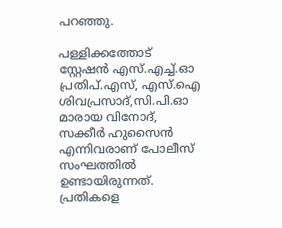പറഞ്ഞു.

പള്ളിക്കത്തോട് സ്റ്റേഷൻ എസ്.എച്ച്.ഓ പ്രതിപ്.എസ്, എസ്.ഐ ശിവപ്രസാദ്,സി.പി.ഓ മാരായ വിനോദ്, സക്കീർ ഹുസൈൻ എന്നിവരാണ് പോലീസ് സംഘത്തിൽ ഉണ്ടായിരുന്നത്. പ്രതികളെ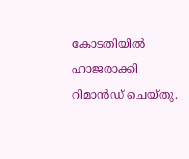കോടതിയിൽ ഹാജരാക്കി റിമാൻഡ് ചെയ്തു.